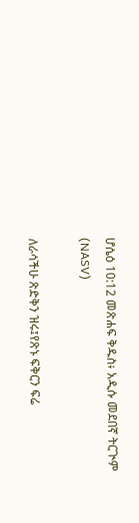ሆሴዕ 10:12 መጽሐፍ ቅዱስ፥ አዲሱ መደበኛ ትርጒም (NASV)

ለራሳችሁ ጽድቅን ዝሩ፤የጽኑ ፍቅርን ፍሬ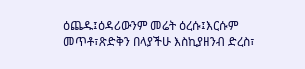ዕጨዱ፤ዕዳሪውንም መሬት ዕረሱ፤እርሱም መጥቶ፣ጽድቅን በላያችሁ እስኪያዘንብ ድረስ፣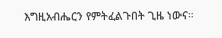እግዚአብሔርን የምትፈልጉበት ጊዜ ነውና።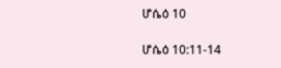ሆሴዕ 10

ሆሴዕ 10:11-14